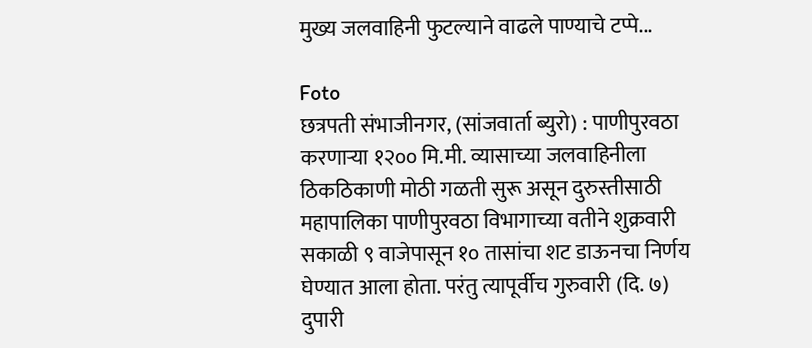मुख्य जलवाहिनी फुटल्याने वाढले पाण्याचे टप्पे...

Foto
छत्रपती संभाजीनगर, (सांजवार्ता ब्युरो) : पाणीपुरवठा करणाऱ्या १२०० मि.मी. व्यासाच्या जलवाहिनीला ठिकठिकाणी मोठी गळती सुरू असून दुरुस्तीसाठी महापालिका पाणीपुरवठा विभागाच्या वतीने शुक्रवारी सकाळी ९ वाजेपासून १० तासांचा शट डाऊनचा निर्णय घेण्यात आला होता. परंतु त्यापूर्वीच गुरुवारी (दि. ७) दुपारी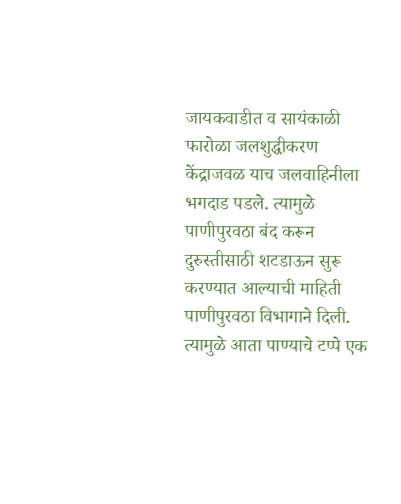जायकवाडीत व सायंकाळी फारोळा जलशुद्धीकरण केंद्राजवळ याच जलवाहिनीला भगदाड पडले. त्यामुळे पाणीपुरवठा बंद करून दुरुस्तीसाठी शटडाऊन सुरू करण्यात आल्याची माहिती पाणीपुरवठा विभागाने दिली. त्यामुळे आता पाण्याचे टप्पे एक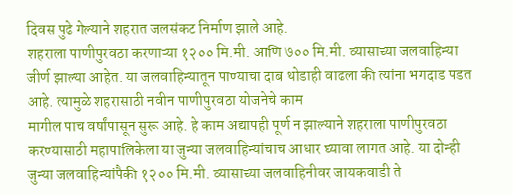दिवस पुढे गेल्याने शहरात जलसंकट निर्माण झाले आहे.
शहराला पाणीपुरवठा करणाऱ्या १२०० मि.मी. आणि ७०० मि.मी. व्यासाच्या जलवाहिन्या जीर्ण झाल्या आहेत. या जलवाहिन्यातून पाण्याचा दाब थोडाही वाढला की त्यांना भगदाड पडत आहे. त्यामुळे शहरासाठी नवीन पाणीपुरवठा योजनेचे काम
मागील पाच वर्षांपासून सुरू आहे. हे काम अद्यापही पूर्ण न झाल्याने शहराला पाणीपुरवठा करण्यासाठी महापालिकेला या जुन्या जलवाहिन्यांचाच आधार घ्यावा लागत आहे. या दोन्ही जुन्या जलवाहिन्यांपैकी १२०० मि.मी. व्यासाच्या जलवाहिनीवर जायकवाडी ते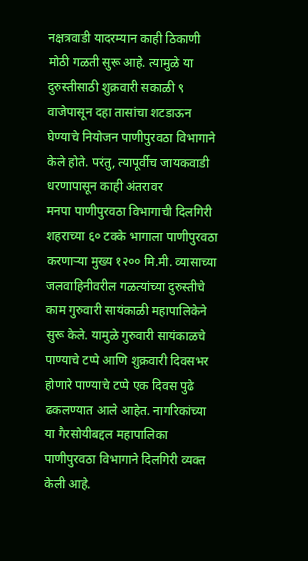नक्षत्रवाडी यादरम्यान काही ठिकाणी मोठी गळती सुरू आहे. त्यामुळे या दुरुस्तीसाठी शुक्रवारी सकाळी ९ वाजेपासून दहा तासांचा शटडाऊन घेण्याचे नियोजन पाणीपुरवठा विभागाने केले होते. परंतु, त्यापूर्वीच जायकवाडी धरणापासून काही अंतरावर
मनपा पाणीपुरवठा विभागाची दिलगिरी
शहराच्या ६० टक्के भागाला पाणीपुरवठा करणाऱ्या मुख्य १२०० मि.मी. व्यासाच्या जलवाहिनीवरील गळत्यांच्या दुरुस्तीचे काम गुरुवारी सायंकाळी महापालिकेने सुरू केले. यामुळे गुरुवारी सायंकाळचे पाण्याचे टप्पे आणि शुक्रवारी दिवसभर होणारे पाण्याचे टप्पे एक दिवस पुढे ढकलण्यात आले आहेत. नागरिकांच्या या गैरसोयीबद्दल महापालिका पाणीपुरवठा विभागाने दिलगिरी व्यक्त केली आहे.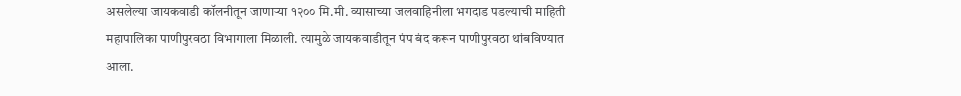असलेल्या जायकवाडी कॉलनीतून जाणाऱ्या १२०० मि.मी. व्यासाच्या जलवाहिनीला भगदाड पडल्याची माहिती महापालिका पाणीपुरवठा विभागाला मिळाली. त्यामुळे जायकवाडीतून पंप बंद करून पाणीपुरवठा थांबविण्यात आला.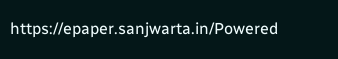https://epaper.sanjwarta.in/Powered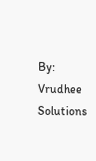By: Vrudhee Solutions